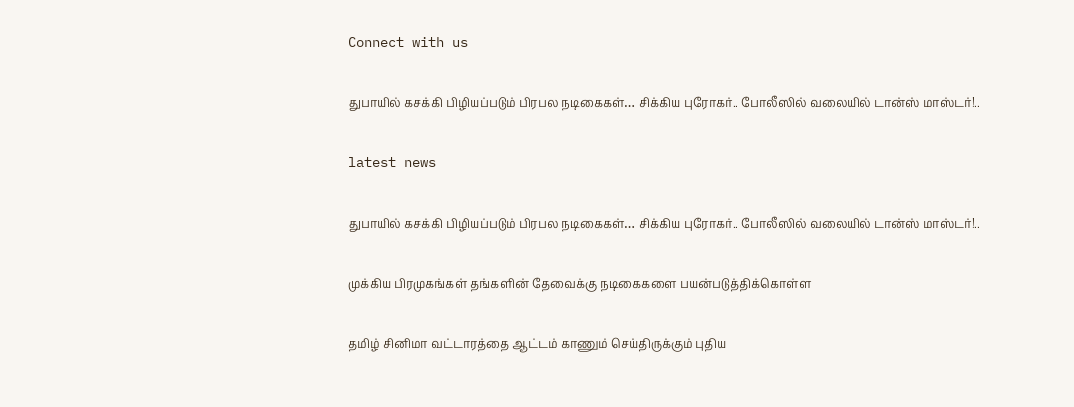Connect with us

துபாயில் கசக்கி பிழியப்படும் பிரபல நடிகைகள்… சிக்கிய புரோகர்.. போலீஸில் வலையில் டான்ஸ் மாஸ்டர்!..

latest news

துபாயில் கசக்கி பிழியப்படும் பிரபல நடிகைகள்… சிக்கிய புரோகர்.. போலீஸில் வலையில் டான்ஸ் மாஸ்டர்!..

முக்கிய பிரமுகங்கள் தங்களின் தேவைக்கு நடிகைகளை பயன்படுத்திக்கொள்ள

தமிழ் சினிமா வட்டாரத்தை ஆட்டம் காணும் செய்திருக்கும் புதிய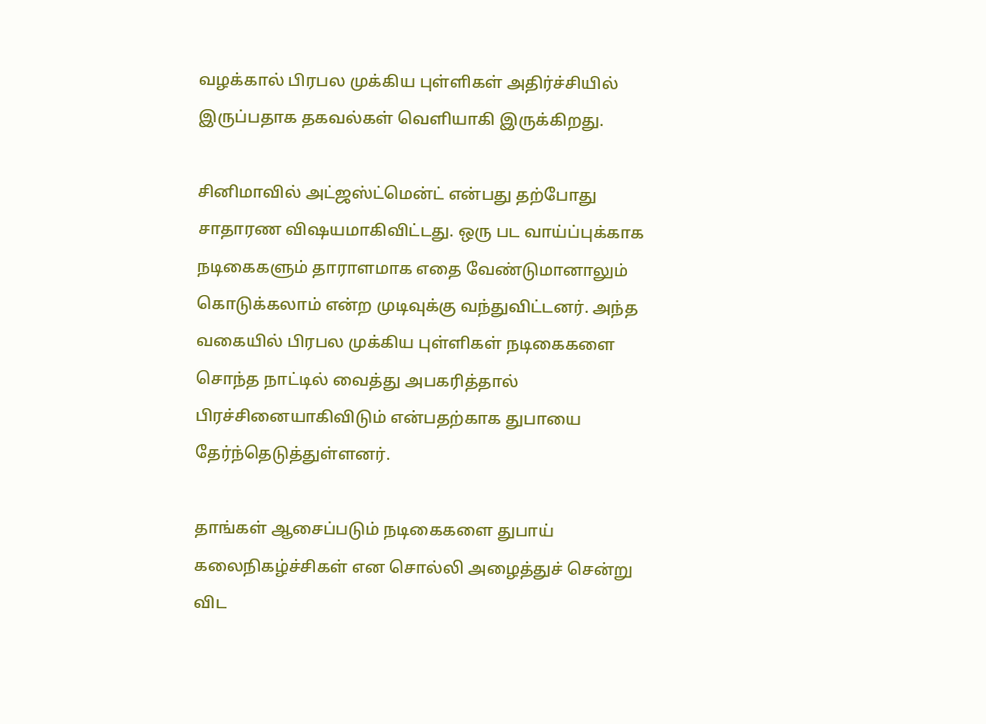வழக்கால் பிரபல முக்கிய புள்ளிகள் அதிர்ச்சியில் இருப்பதாக தகவல்கள் வெளியாகி இருக்கிறது.

சினிமாவில் அட்ஜஸ்ட்மென்ட் என்பது தற்போது சாதாரண விஷயமாகிவிட்டது. ஒரு பட வாய்ப்புக்காக நடிகைகளும் தாராளமாக எதை வேண்டுமானாலும் கொடுக்கலாம் என்ற முடிவுக்கு வந்துவிட்டனர். அந்த வகையில் பிரபல முக்கிய புள்ளிகள் நடிகைகளை சொந்த நாட்டில் வைத்து அபகரித்தால் பிரச்சினையாகிவிடும் என்பதற்காக துபாயை தேர்ந்தெடுத்துள்ளனர்.

தாங்கள் ஆசைப்படும் நடிகைகளை துபாய் கலைநிகழ்ச்சிகள் என சொல்லி அழைத்துச் சென்று விட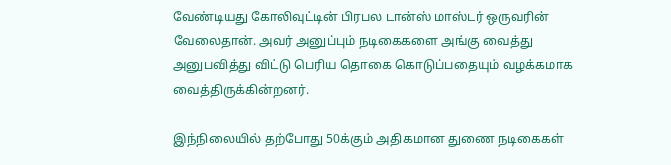வேண்டியது கோலிவுட்டின் பிரபல டான்ஸ் மாஸ்டர் ஒருவரின் வேலைதான். அவர் அனுப்பும் நடிகைகளை அங்கு வைத்து அனுபவித்து விட்டு பெரிய தொகை கொடுப்பதையும் வழக்கமாக வைத்திருக்கின்றனர்.

இந்நிலையில் தற்போது 50க்கும் அதிகமான துணை நடிகைகள்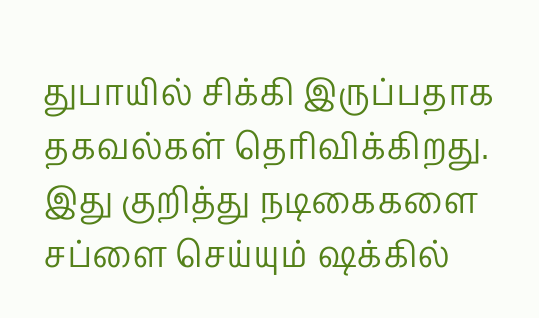துபாயில் சிக்கி இருப்பதாக தகவல்கள் தெரிவிக்கிறது. இது குறித்து நடிகைகளை சப்ளை செய்யும் ஷக்கில்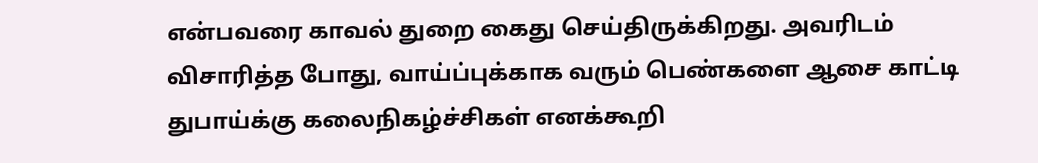என்பவரை காவல் துறை கைது செய்திருக்கிறது. அவரிடம் விசாரித்த போது, வாய்ப்புக்காக வரும் பெண்களை ஆசை காட்டி துபாய்க்கு கலைநிகழ்ச்சிகள் எனக்கூறி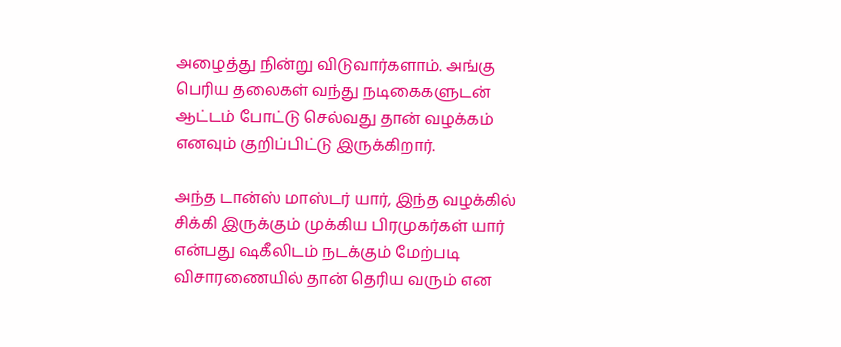அழைத்து நின்று விடுவார்களாம். அங்கு பெரிய தலைகள் வந்து நடிகைகளுடன் ஆட்டம் போட்டு செல்வது தான் வழக்கம் எனவும் குறிப்பிட்டு இருக்கிறார்.

அந்த டான்ஸ் மாஸ்டர் யார், இந்த வழக்கில் சிக்கி இருக்கும் முக்கிய பிரமுகர்கள் யார் என்பது ஷகீலிடம் நடக்கும் மேற்படி விசாரணையில் தான் தெரிய வரும் என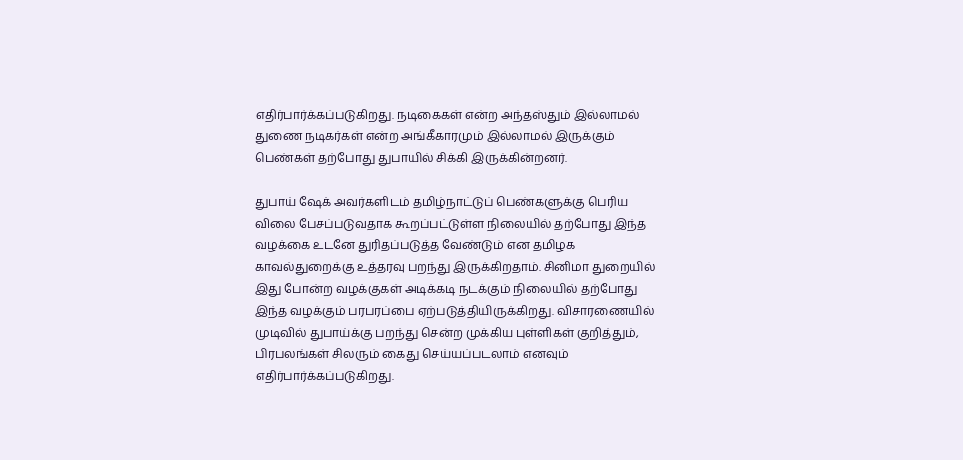எதிர்பார்க்கப்படுகிறது. நடிகைகள் என்ற அந்தஸ்தும் இல்லாமல் துணை நடிகர்கள் என்ற அங்கீகாரமும் இல்லாமல் இருக்கும் பெண்கள் தற்போது துபாயில் சிக்கி இருக்கின்றனர்.

துபாய் ஷேக் அவர்களிடம் தமிழ்நாட்டுப் பெண்களுக்கு பெரிய விலை பேசப்படுவதாக கூறப்பட்டுள்ள நிலையில் தற்போது இந்த வழக்கை உடனே துரிதப்படுத்த வேண்டும் என தமிழக காவல்துறைக்கு உத்தரவு பறந்து இருக்கிறதாம். சினிமா துறையில் இது போன்ற வழக்குகள் அடிக்கடி நடக்கும் நிலையில் தற்போது இந்த வழக்கும் பரபரப்பை ஏற்படுத்தியிருக்கிறது. விசாரணையில் முடிவில் துபாய்க்கு பறந்து சென்ற முக்கிய புள்ளிகள் குறித்தும், பிரபலங்கள் சிலரும் கைது செய்யப்படலாம் எனவும் எதிர்பார்க்கப்படுகிறது.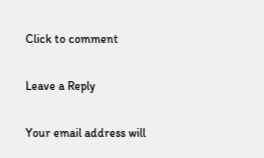Click to comment

Leave a Reply

Your email address will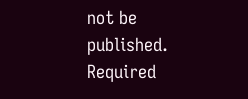not be published. Required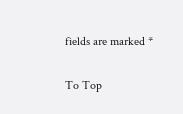fields are marked *

To Top